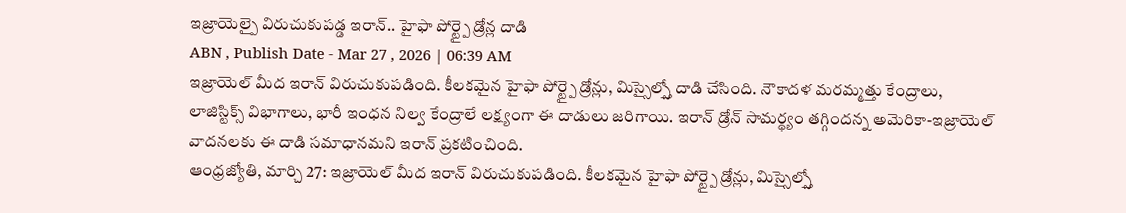ఇజ్రాయెల్పై విరుచుకుపడ్డ ఇరాన్.. హైఫా పోర్ట్పై డ్రోన్ల దాడి
ABN , Publish Date - Mar 27 , 2026 | 06:39 AM
ఇజ్రాయెల్ మీద ఇరాన్ విరుచుకుపడింది. కీలకమైన హైఫా పోర్ట్పై డ్రోన్లు, మిస్సైల్స్తో దాడి చేసింది. నౌకాదళ మరమ్మత్తు కేంద్రాలు, లాజిస్టిక్స్ విభాగాలు, భారీ ఇంధన నిల్వ కేంద్రాలే లక్ష్యంగా ఈ దాడులు జరిగాయి. ఇరాన్ డ్రోన్ సామర్థ్యం తగ్గిందన్న అమెరికా-ఇజ్రాయెల్ వాదనలకు ఈ దాడి సమాధానమని ఇరాన్ ప్రకటించింది.
ఆంధ్రజ్యోతి, మార్చి 27: ఇజ్రాయెల్ మీద ఇరాన్ విరుచుకుపడింది. కీలకమైన హైఫా పోర్ట్పై డ్రోన్లు, మిస్సైల్స్తో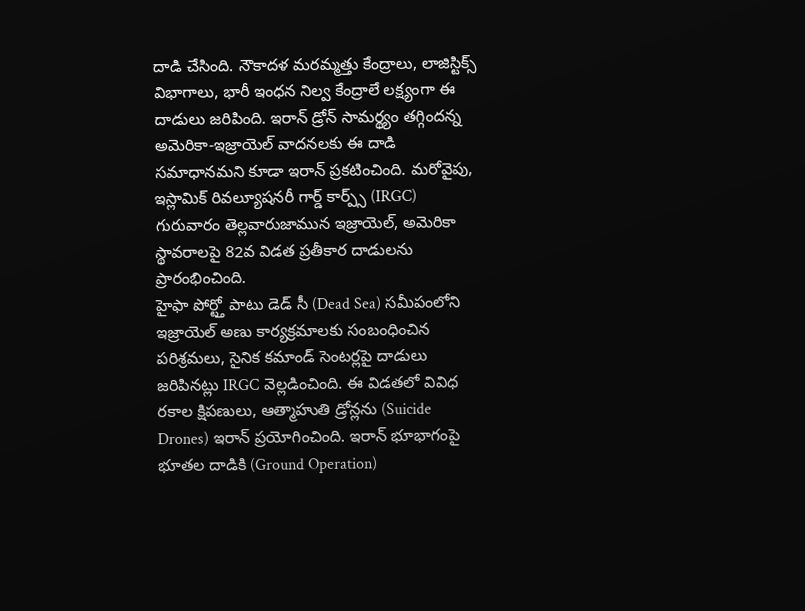దాడి చేసింది. నౌకాదళ మరమ్మత్తు కేంద్రాలు, లాజిస్టిక్స్ విభాగాలు, భారీ ఇంధన నిల్వ కేంద్రాలే లక్ష్యంగా ఈ దాడులు జరిపింది. ఇరాన్ డ్రోన్ సామర్థ్యం తగ్గిందన్న అమెరికా-ఇజ్రాయెల్ వాదనలకు ఈ దాడి సమాధానమని కూడా ఇరాన్ ప్రకటించింది. మరోవైపు, ఇస్లామిక్ రివల్యూషనరీ గార్డ్ కార్ప్స్ (IRGC) గురువారం తెల్లవారుజామున ఇజ్రాయెల్, అమెరికా స్థావరాలపై 82వ విడత ప్రతీకార దాడులను ప్రారంభించింది.
హైఫా పోర్ట్తో పాటు డెడ్ సీ (Dead Sea) సమీపంలోని ఇజ్రాయెల్ అణు కార్యక్రమాలకు సంబంధించిన పరిశ్రమలు, సైనిక కమాండ్ సెంటర్లపై దాడులు జరిపినట్లు IRGC వెల్లడించింది. ఈ విడతలో వివిధ రకాల క్షిపణులు, ఆత్మాహుతి డ్రోన్లను (Suicide Drones) ఇరాన్ ప్రయోగించింది. ఇరాన్ భూభాగంపై భూతల దాడికి (Ground Operation)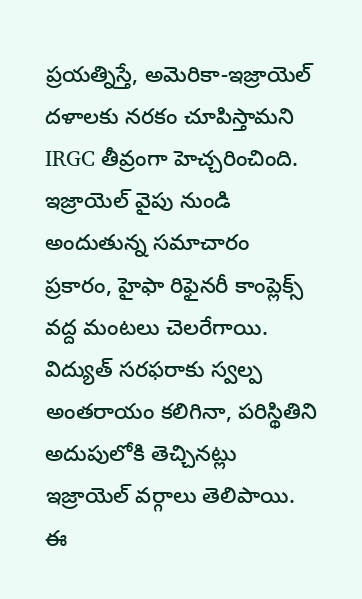ప్రయత్నిస్తే, అమెరికా-ఇజ్రాయెల్ దళాలకు నరకం చూపిస్తామని IRGC తీవ్రంగా హెచ్చరించింది.
ఇజ్రాయెల్ వైపు నుండి అందుతున్న సమాచారం ప్రకారం, హైఫా రిఫైనరీ కాంప్లెక్స్ వద్ద మంటలు చెలరేగాయి. విద్యుత్ సరఫరాకు స్వల్ప అంతరాయం కలిగినా, పరిస్థితిని అదుపులోకి తెచ్చినట్లు ఇజ్రాయెల్ వర్గాలు తెలిపాయి. ఈ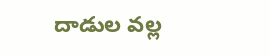దాడుల వల్ల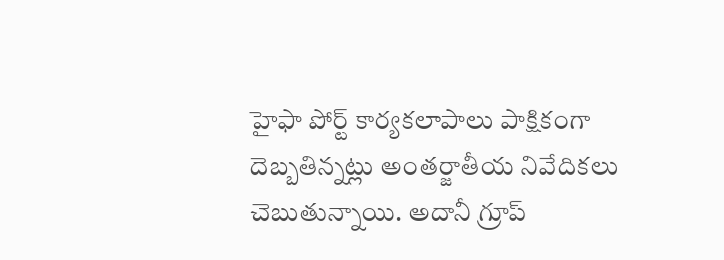హైఫా పోర్ట్ కార్యకలాపాలు పాక్షికంగా దెబ్బతిన్నట్లు అంతర్జాతీయ నివేదికలు చెబుతున్నాయి. అదానీ గ్రూప్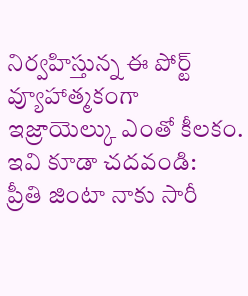నిర్వహిస్తున్న ఈ పోర్ట్ వ్యూహాత్మకంగా ఇజ్రాయెల్కు ఎంతో కీలకం.
ఇవి కూడా చదవండి:
ప్రీతి జింటా నాకు సారీ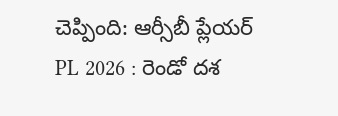చెప్పింది: ఆర్సీబీ ప్లేయర్
PL 2026 : రెండో దశ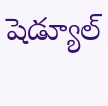షెడ్యూల్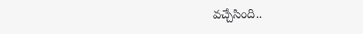వచ్చేసింది..